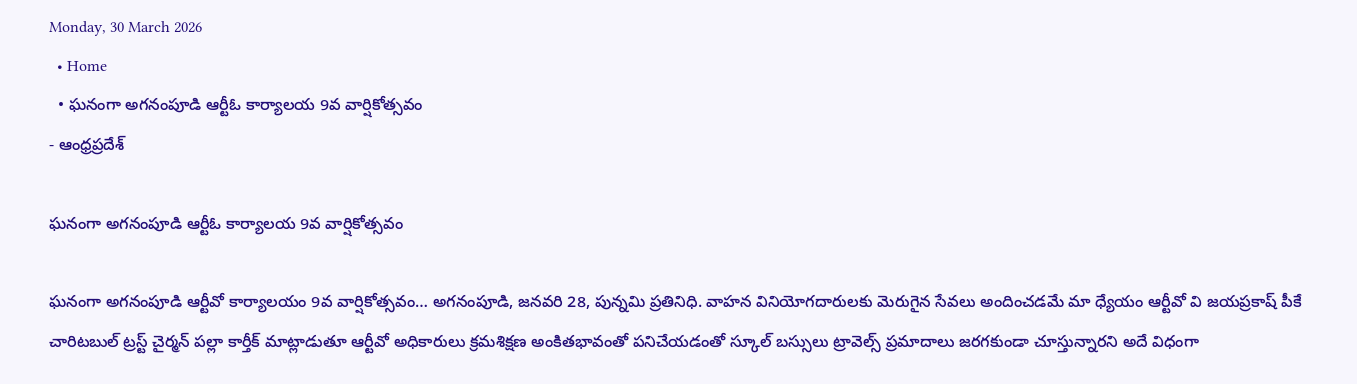Monday, 30 March 2026
  • Home
  • ఘనంగా అగనంపూడి ఆర్టీఓ కార్యాలయ 9వ వార్షికోత్సవం
- ఆంధ్రప్రదేశ్

ఘనంగా అగనంపూడి ఆర్టీఓ కార్యాలయ 9వ వార్షికోత్సవం

ఘనంగా అగనంపూడి ఆర్టీవో కార్యాలయం 9వ వార్షికోత్సవం… అగనంపూడి, జనవరి 28, పున్నమి ప్రతినిధి. వాహన వినియోగదారులకు మెరుగైన సేవలు అందించడమే మా ధ్యేయం ఆర్టీవో వి జయప్రకాష్ పీకే చారిటబుల్ ట్రస్ట్ చైర్మన్ పల్లా కార్తీక్ మాట్లాడుతూ ఆర్టీవో అధికారులు క్రమశిక్షణ అంకితభావంతో పనిచేయడంతో స్కూల్ బస్సులు ట్రావెల్స్ ప్రమాదాలు జరగకుండా చూస్తున్నారని అదే విధంగా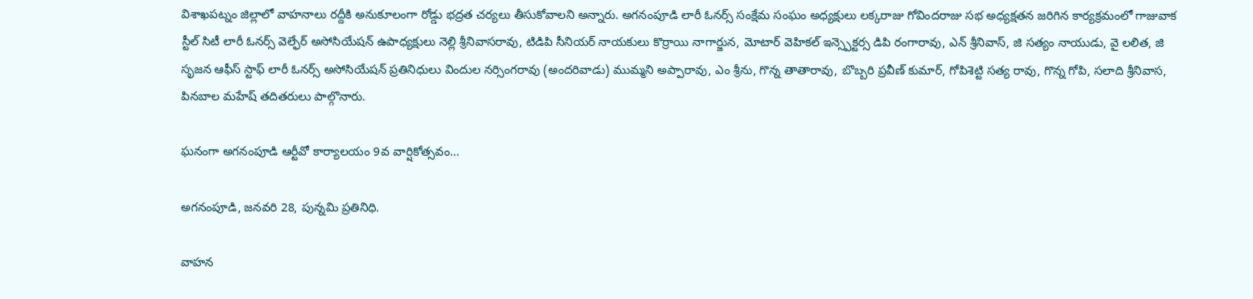విశాఖపట్నం జిల్లాలో వాహనాలు రద్దీకి అనుకూలంగా రోడ్డు భద్రత చర్యలు తీసుకోవాలని అన్నారు. అగనంపూడి లారీ ఓనర్స్ సంక్షేమ సంఘం అధ్యక్షులు లక్కరాజు గోవిందరాజు సభ అధ్యక్షతన జరిగిన కార్యక్రమంలో గాజువాక స్టీల్ సిటీ లారీ ఓనర్స్ వెల్ఫేర్ అసోసియేషన్ ఉపాధ్యక్షులు నెల్లి శ్రీనివాసరావు, టిడిపి సీనియర్ నాయకులు కొర్రాయి నాగార్జున, మోటార్ వెహికల్ ఇన్స్పెక్టర్స డిపి రంగారావు, ఎన్ శ్రీనివాస్, జి సత్యం నాయుడు, వై లలిత, జి సృజన ఆఫీస్ స్టాఫ్ లారీ ఓనర్స్ అసోసియేషన్ ప్రతినిధులు విందుల నర్సింగరావు (అందరివాడు) ముమ్మని అప్పారావు, ఎం శ్రీను, గొన్న తాతారావు, బొబ్బరి ప్రవీణ్ కుమార్, గోపిశెట్టి సత్య రావు, గొన్న గోపి, సలాది శ్రీనివాస, పినబాల మహేష్ తదితరులు పాల్గొనారు.

ఘనంగా అగనంపూడి ఆర్టీవో కార్యాలయం 9వ వార్షికోత్సవం…

అగనంపూడి, జనవరి 28, పున్నమి ప్రతినిధి.

వాహన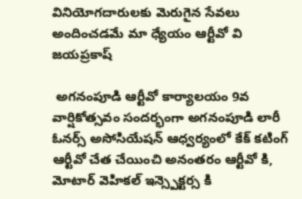వినియోగదారులకు మెరుగైన సేవలు అందించడమే మా ధ్యేయం ఆర్టీవో వి జయప్రకాష్

 అగనంపూడి ఆర్టీవో కార్యాలయం 9వ వార్షికోత్సవం సందర్భంగా అగనంపూడి లారీ ఓనర్స్ అసోసియేషన్ ఆధ్వర్యంలో కేక్ కటింగ్ ఆర్టీవో చేత చేయించి అనంతరం ఆర్టీవో కి, మోటార్ వెహికల్ ఇన్స్పెక్టర్స కి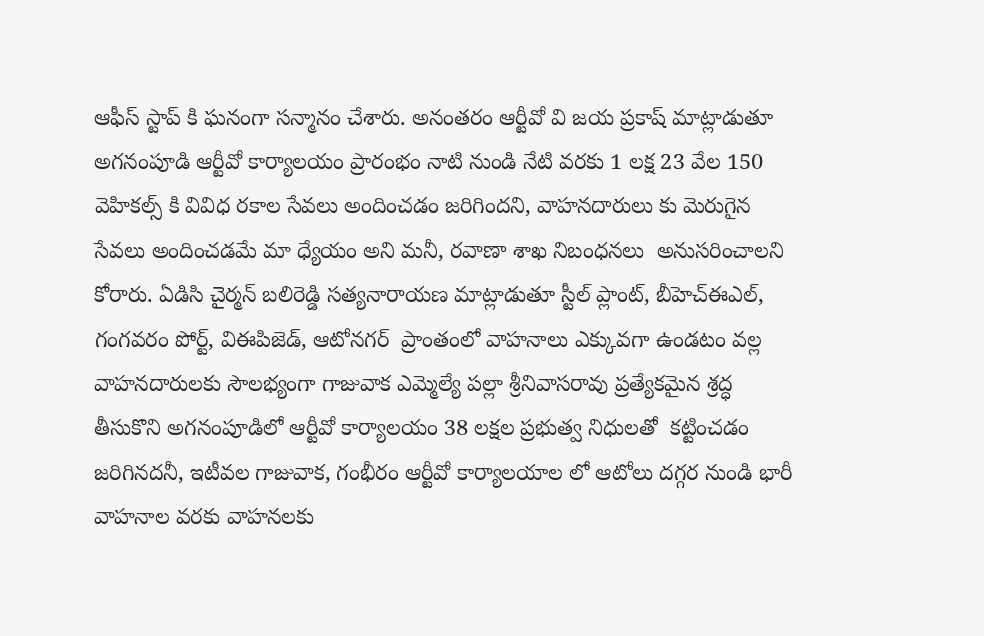ఆఫీస్ స్టాప్ కి ఘనంగా సన్మానం చేశారు. అనంతరం ఆర్టీవో వి జయ ప్రకాష్ మాట్లాడుతూ అగనంపూడి ఆర్టీవో కార్యాలయం ప్రారంభం నాటి నుండి నేటి వరకు 1 లక్ష 23 వేల 150 వెహికల్స్ కి వివిధ రకాల సేవలు అందించడం జరిగిందని, వాహనదారులు కు మెరుగైన సేవలు అందించడమే మా ధ్యేయం అని మనీ, రవాణా శాఖ నిబంధనలు  అనుసరించాలని కోరారు. ఏడిసి చైర్మన్ బలిరెడ్డి సత్యనారాయణ మాట్లాడుతూ స్టీల్ ప్లాంట్, బీహెచ్ఈఎల్, గంగవరం పోర్ట్, విఈపిజెడ్, ఆటోనగర్  ప్రాంతంలో వాహనాలు ఎక్కువగా ఉండటం వల్ల వాహనదారులకు సౌలభ్యంగా గాజువాక ఎమ్మెల్యే పల్లా శ్రీనివాసరావు ప్రత్యేకమైన శ్రద్ధ తీసుకొని అగనంపూడిలో ఆర్టీవో కార్యాలయం 38 లక్షల ప్రభుత్వ నిధులతో  కట్టించడం జరిగినదనీ, ఇటీవల గాజువాక, గంభీరం ఆర్టీవో కార్యాలయాల లో ఆటోలు దగ్గర నుండి భారీ వాహనాల వరకు వాహనలకు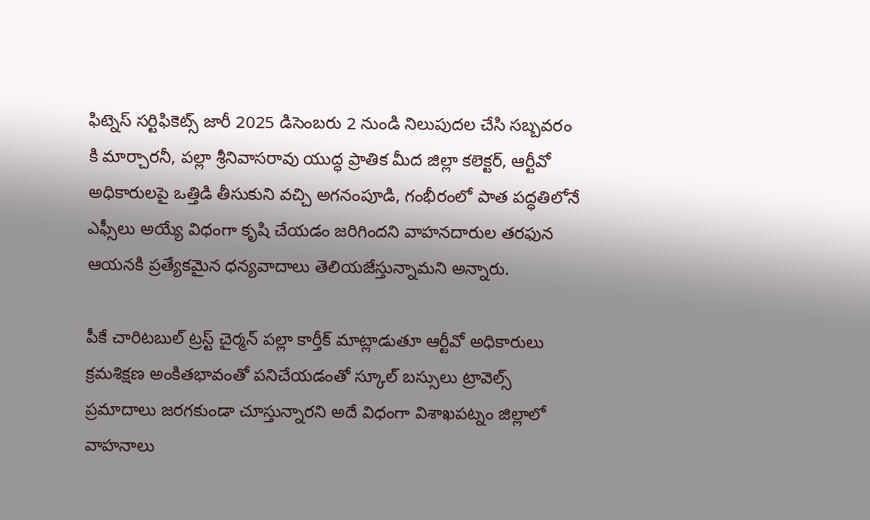ఫిట్నెస్ సర్టిఫికెట్స్ జారీ 2025 డిసెంబరు 2 నుండి నిలుపుదల చేసి సబ్బవరం కి మార్చారనీ, పల్లా శ్రీనివాసరావు యుద్ధ ప్రాతిక మీద జిల్లా కలెక్టర్, ఆర్టీవో  అధికారులపై ఒత్తిడి తీసుకుని వచ్చి అగనంపూడి, గంభీరంలో పాత పద్ధతిలోనే ఎఫ్సీలు అయ్యే విధంగా కృషి చేయడం జరిగిందని వాహనదారుల తరఫున ఆయనకి ప్రత్యేకమైన ధన్యవాదాలు తెలియజేస్తున్నామని అన్నారు.

పీకే చారిటబుల్ ట్రస్ట్ చైర్మన్ పల్లా కార్తీక్ మాట్లాడుతూ ఆర్టీవో అధికారులు క్రమశిక్షణ అంకితభావంతో పనిచేయడంతో స్కూల్ బస్సులు ట్రావెల్స్ ప్రమాదాలు జరగకుండా చూస్తున్నారని అదే విధంగా విశాఖపట్నం జిల్లాలో వాహనాలు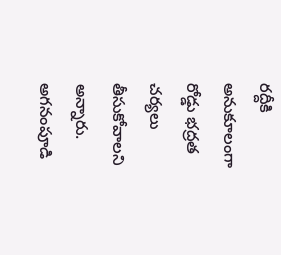రద్దీకి అనుకూలంగా రోడ్డు భద్రత చర్యలు తీసుకోవాలని అన్నారు. అగనంపూడి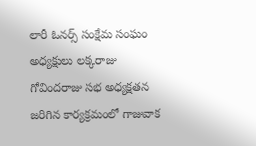లారీ ఓనర్స్ సంక్షేమ సంఘం అధ్యక్షులు లక్కరాజు గోవిందరాజు సభ అధ్యక్షతన జరిగిన కార్యక్రమంలో గాజువాక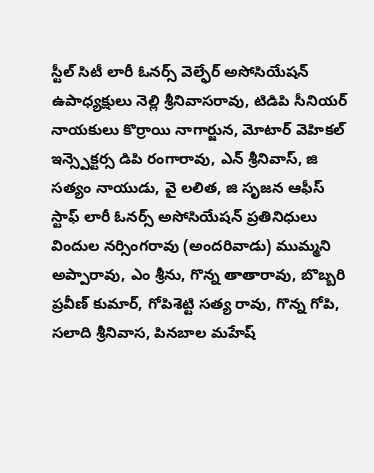స్టీల్ సిటీ లారీ ఓనర్స్ వెల్ఫేర్ అసోసియేషన్ ఉపాధ్యక్షులు నెల్లి శ్రీనివాసరావు, టిడిపి సీనియర్ నాయకులు కొర్రాయి నాగార్జున, మోటార్ వెహికల్ ఇన్స్పెక్టర్స డిపి రంగారావు, ఎన్ శ్రీనివాస్, జి సత్యం నాయుడు, వై లలిత, జి సృజన ఆఫీస్ స్టాఫ్ లారీ ఓనర్స్ అసోసియేషన్ ప్రతినిధులు విందుల నర్సింగరావు (అందరివాడు) ముమ్మని అప్పారావు, ఎం శ్రీను, గొన్న తాతారావు, బొబ్బరి ప్రవీణ్ కుమార్, గోపిశెట్టి సత్య రావు, గొన్న గోపి, సలాది శ్రీనివాస, పినబాల మహేష్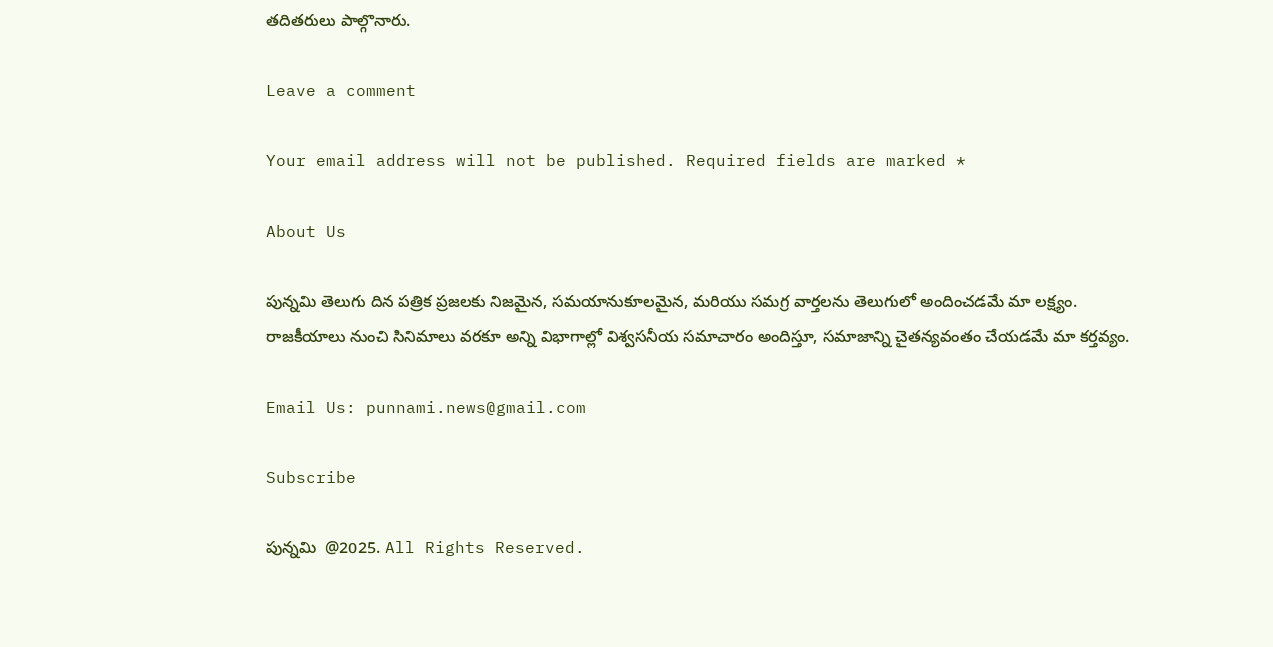తదితరులు పాల్గొనారు.

Leave a comment

Your email address will not be published. Required fields are marked *

About Us

పున్నమి తెలుగు దిన పత్రిక ప్రజలకు నిజమైన, సమయానుకూలమైన, మరియు సమగ్ర వార్తలను తెలుగులో అందించడమే మా లక్ష్యం.
రాజకీయాలు నుంచి సినిమాలు వరకూ అన్ని విభాగాల్లో విశ్వసనీయ సమాచారం అందిస్తూ, సమాజాన్ని చైతన్యవంతం చేయడమే మా కర్తవ్యం.

Email Us: punnami.news@gmail.com

Subscribe

పున్నమి  @2025. All Rights Reserved.